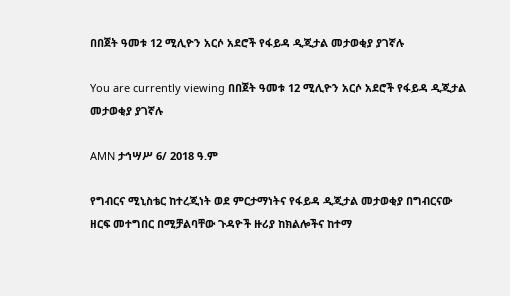በበጀት ዓመቱ 12 ሚሊዮን አርሶ አደሮች የፋይዳ ዲጂታል መታወቂያ ያገኛሉ

You are currently viewing በበጀት ዓመቱ 12 ሚሊዮን አርሶ አደሮች የፋይዳ ዲጂታል መታወቂያ ያገኛሉ

AMN ታኅሣሥ 6/ 2018 ዓ.ም

የግብርና ሚኒስቴር ከተረጂነት ወደ ምርታማነትና የፋይዳ ዲጂታል መታወቂያ በግብርናው ዘርፍ መተግበር በሚቻልባቸው ጉዳዮች ዙሪያ ከክልሎችና ከተማ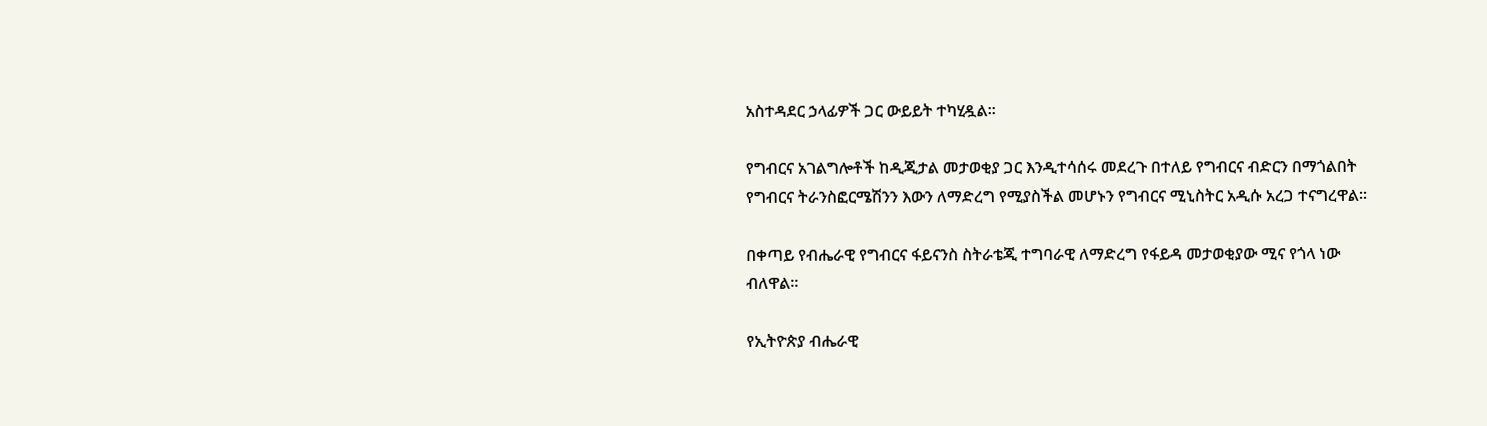አስተዳደር ኃላፊዎች ጋር ውይይት ተካሂዷል፡፡

የግብርና አገልግሎቶች ከዲጂታል መታወቂያ ጋር እንዲተሳሰሩ መደረጉ በተለይ የግብርና ብድርን በማጎልበት የግብርና ትራንስፎርሜሽንን እውን ለማድረግ የሚያስችል መሆኑን የግብርና ሚኒስትር አዲሱ አረጋ ተናግረዋል።

በቀጣይ የብሔራዊ የግብርና ፋይናንስ ስትራቴጂ ተግባራዊ ለማድረግ የፋይዳ መታወቂያው ሚና የጎላ ነው ብለዋል፡፡

የኢትዮጵያ ብሔራዊ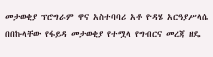መታወቂያ ፕሮግራም ዋና አስተባባሪ አቶ ዮዳሄ አርዓያሥላሴ በበኩላቸው የፋይዳ መታወቂያ የተሟላ የግብርና መረጃ ዘዴ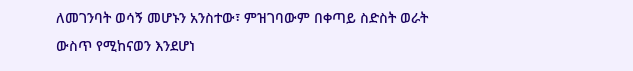ለመገንባት ወሳኝ መሆኑን አንስተው፣ ምዝገባውም በቀጣይ ስድስት ወራት ውስጥ የሚከናወን እንደሆነ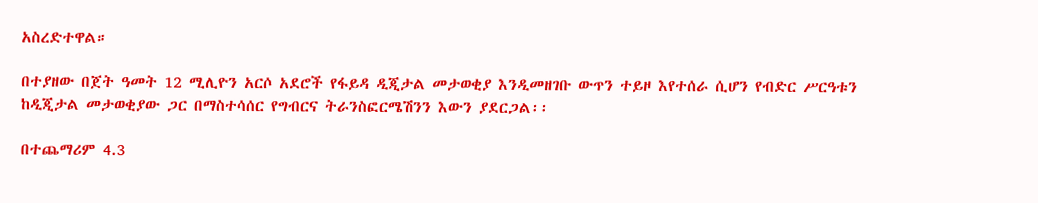አስረድተዋል።

በተያዘው በጀት ዓመት 12 ሚሊዮን አርሶ አደሮች የፋይዳ ዲጂታል መታወቂያ እንዲመዘገቡ ውጥን ተይዞ እየተሰራ ሲሆን የብድር ሥርዓቱን ከዲጂታል መታወቂያው ጋር በማስተሳሰር የግብርና ትራንስፎርሜሽንን እውን ያደርጋል፡፡

በተጨማሪም 4.3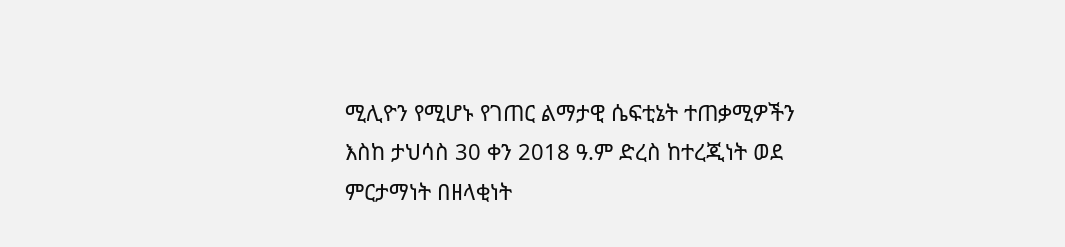ሚሊዮን የሚሆኑ የገጠር ልማታዊ ሴፍቲኔት ተጠቃሚዎችን እስከ ታህሳስ 30 ቀን 2018 ዓ.ም ድረስ ከተረጂነት ወደ ምርታማነት በዘላቂነት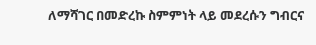ለማሻገር በመድረኩ ስምምነት ላይ መደረሱን ግብርና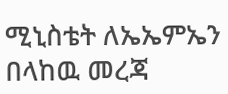ሚኒስቴት ለኤኤምኤን በላከዉ መረጃ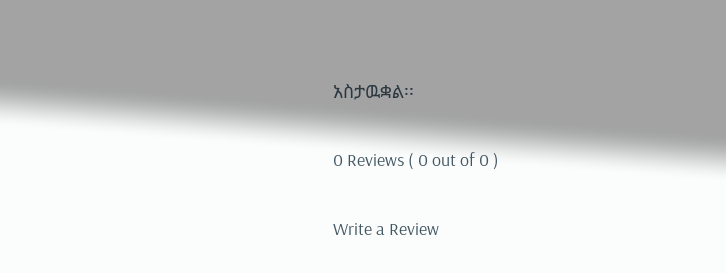አስታዉቋል፡፡

0 Reviews ( 0 out of 0 )

Write a Review